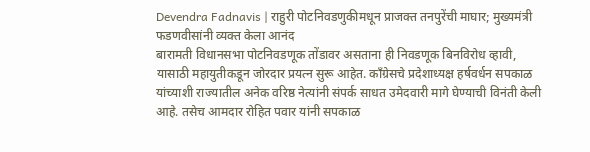Devendra Fadnavis | राहुरी पोटनिवडणुकीमधून प्राजक्त तनपुरेंची माघार; मुख्यमंत्री फडणवीसांनी व्यक्त केला आनंद
बारामती विधानसभा पोटनिवडणूक तोंडावर असताना ही निवडणूक बिनविरोध व्हावी, यासाठी महायुतीकडून जोरदार प्रयत्न सुरू आहेत. काँग्रेसचे प्रदेशाध्यक्ष हर्षवर्धन सपकाळ यांच्याशी राज्यातील अनेक वरिष्ठ नेत्यांनी संपर्क साधत उमेदवारी मागे घेण्याची विनंती केली आहे. तसेच आमदार रोहित पवार यांनी सपकाळ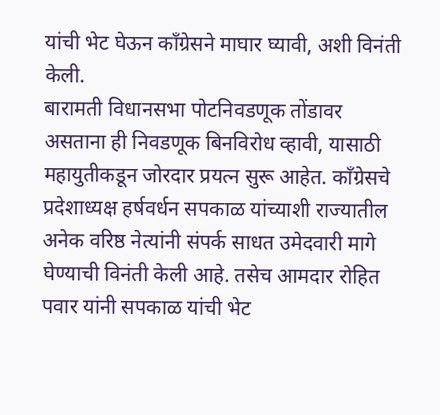यांची भेट घेऊन काँग्रेसने माघार घ्यावी, अशी विनंती केली.
बारामती विधानसभा पोटनिवडणूक तोंडावर असताना ही निवडणूक बिनविरोध व्हावी, यासाठी महायुतीकडून जोरदार प्रयत्न सुरू आहेत. काँग्रेसचे प्रदेशाध्यक्ष हर्षवर्धन सपकाळ यांच्याशी राज्यातील अनेक वरिष्ठ नेत्यांनी संपर्क साधत उमेदवारी मागे घेण्याची विनंती केली आहे. तसेच आमदार रोहित पवार यांनी सपकाळ यांची भेट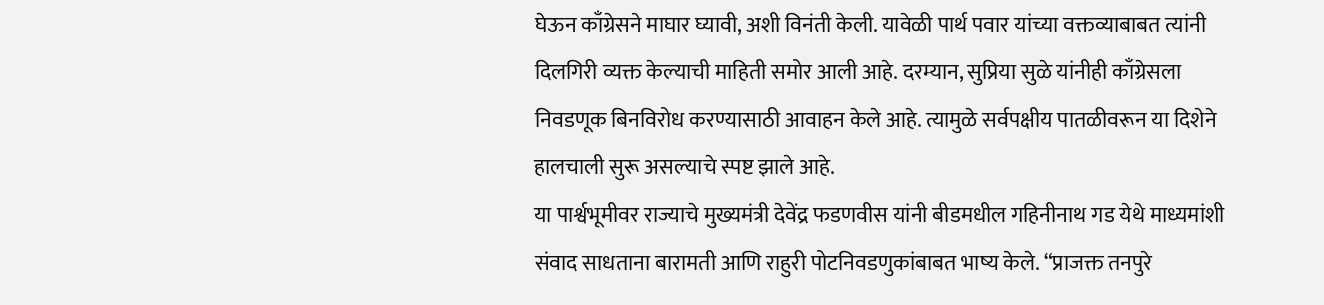घेऊन काँग्रेसने माघार घ्यावी, अशी विनंती केली. यावेळी पार्थ पवार यांच्या वक्तव्याबाबत त्यांनी दिलगिरी व्यक्त केल्याची माहिती समोर आली आहे. दरम्यान, सुप्रिया सुळे यांनीही काँग्रेसला निवडणूक बिनविरोध करण्यासाठी आवाहन केले आहे. त्यामुळे सर्वपक्षीय पातळीवरून या दिशेने हालचाली सुरू असल्याचे स्पष्ट झाले आहे.
या पार्श्वभूमीवर राज्याचे मुख्यमंत्री देवेंद्र फडणवीस यांनी बीडमधील गहिनीनाथ गड येथे माध्यमांशी संवाद साधताना बारामती आणि राहुरी पोटनिवडणुकांबाबत भाष्य केले. “प्राजक्त तनपुरे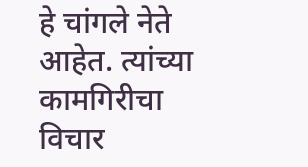हे चांगले नेते आहेत. त्यांच्या कामगिरीचा विचार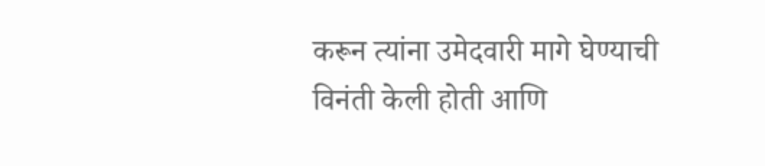करून त्यांना उमेदवारी मागे घेण्याची विनंती केली होती आणि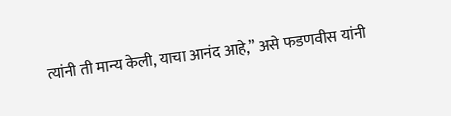त्यांनी ती मान्य केली, याचा आनंद आहे,” असे फडणवीस यांनी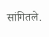सांगितले.